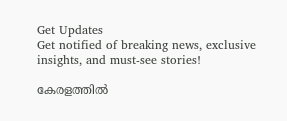Get Updates
Get notified of breaking news, exclusive insights, and must-see stories!

കേരളത്തിൽ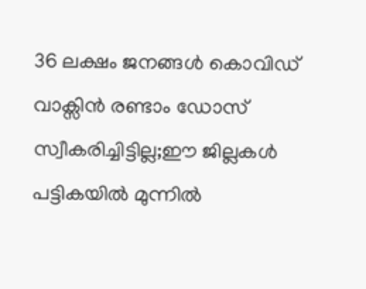36 ലക്ഷം ജനങ്ങൾ കൊവിഡ് വാക്സിൻ രണ്ടാം ഡോസ് സ്വീകരിച്ചിട്ടില്ല;ഈ ജില്ലകൾ പട്ടികയിൽ മുന്നിൽ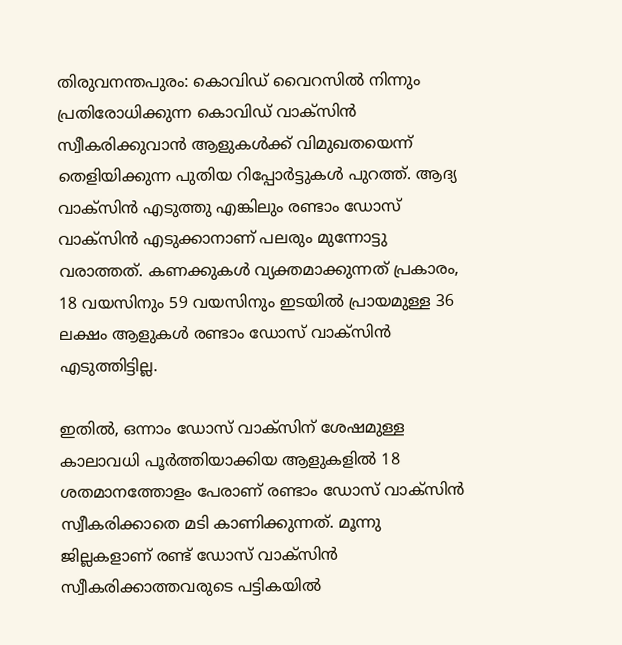തിരുവനന്തപുരം: കൊവിഡ് വൈറസിൽ നിന്നും പ്രതിരോധിക്കുന്ന കൊവിഡ് വാക്സിൻ സ്വീകരിക്കുവാൻ ആളുകൾക്ക് വിമുഖതയെന്ന് തെളിയിക്കുന്ന പുതിയ റിപ്പോർട്ടുകൾ പുറത്ത്. ആദ്യ വാക്സിൻ എടുത്തു എങ്കിലും രണ്ടാം ഡോസ് വാക്സിൻ എടുക്കാനാണ് പലരും മുന്നോട്ടു വരാത്തത്. കണക്കുകൾ വ്യക്തമാക്കുന്നത് പ്രകാരം, 18 വയസിനും 59 വയസിനും ഇടയിൽ പ്രായമുള്ള 36 ലക്ഷം ആളുകള്‍ രണ്ടാം ഡോസ് വാക്‌സിന്‍ എടുത്തിട്ടില്ല.

ഇതിൽ, ഒന്നാം ഡോസ് വാക്‌സിന് ശേഷമുള്ള കാലാവധി പൂര്‍ത്തിയാക്കിയ ആളുകളിൽ 18 ശതമാനത്തോളം പേരാണ് രണ്ടാം ഡോസ് വാക്‌സിന്‍ സ്വീകരിക്കാതെ മടി കാണിക്കുന്നത്. മൂന്നു ജില്ലകളാണ് രണ്ട് ഡോസ് വാക്സിൻ സ്വീകരിക്കാത്തവരുടെ പട്ടികയിൽ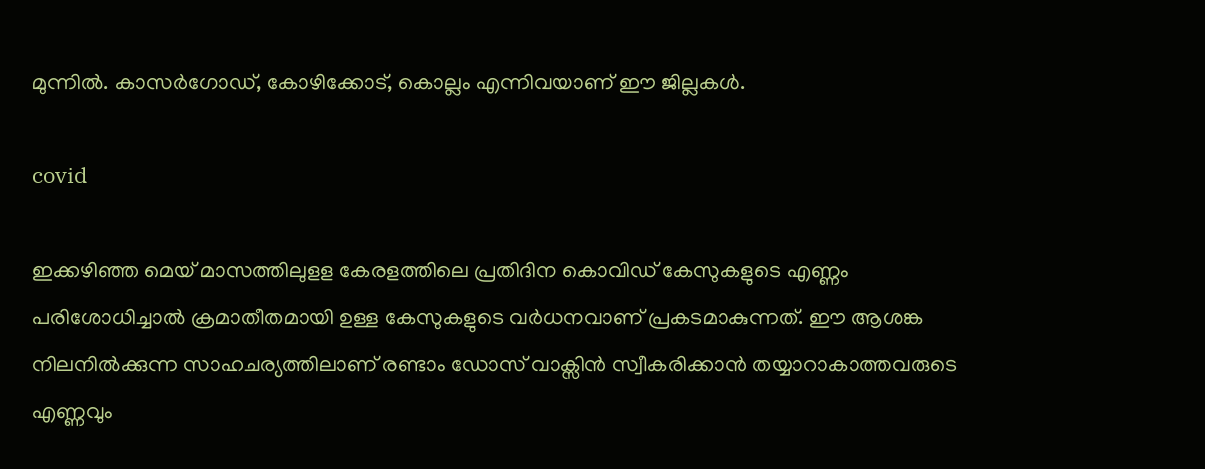മുന്നിൽ. കാസർഗോഡ്, കോഴിക്കോട്, കൊല്ലം എന്നിവയാണ് ഈ ജില്ലകൾ.

covid

ഇക്കഴിഞ്ഞ മെയ് മാസത്തിലുളള കേരളത്തിലെ പ്രതിദിന കൊവിഡ് കേസുകളുടെ എണ്ണം പരിശോധിച്ചാൽ ക്രമാതീതമായി ഉള്ള കേസുകളുടെ വർധനവാണ് പ്രകടമാകുന്നത്. ഈ ആശങ്ക നിലനിൽക്കുന്ന സാഹചര്യത്തിലാണ് രണ്ടാം ഡോസ് വാക്സിൻ സ്വീകരിക്കാൻ തയ്യാറാകാത്തവരുടെ എണ്ണവും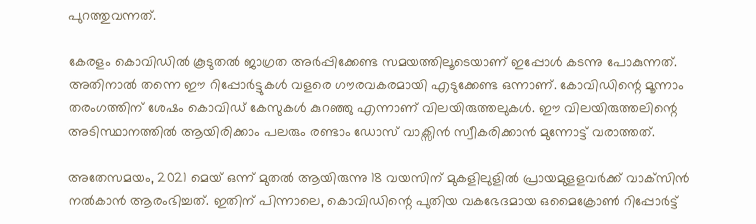പുറത്തുവന്നത്.

കേരളം കൊവിഡിൽ കൂടുതൽ ജാഗ്രത അർപ്പിക്കേണ്ട സമയത്തിലൂടെയാണ് ഇപ്പോൾ കടന്നു പോകുന്നത്. അതിനാൽ തന്നെ ഈ റിപ്പോർട്ടുകൾ വളരെ ഗൗരവകരമായി എടുക്കേണ്ട ഒന്നാണ്. കോവിഡിന്റെ മൂന്നാം തരംഗത്തിന് ശേഷം കൊവിഡ് കേസുകൾ കുറഞ്ഞു എന്നാണ് വിലയിരുത്തലുകൾ. ഈ വിലയിരുത്തലിന്റെ അടിസ്ഥാനത്തിൽ ആയിരിക്കാം പലരും രണ്ടാം ഡോസ് വാക്സിൻ സ്വീകരിക്കാൻ മുന്നോട്ട് വരാത്തത്.

അതേസമയം, 2021 മെയ് ഒന്ന് മുതൽ ആയിരുന്നു 18 വയസിന് മുകളിലുളിൽ പ്രായമുളളവർക്ക് വാക്‌സിന്‍ നല്‍കാന്‍ ആരംഭിച്ചത്. ഇതിന് പിന്നാലെ, കൊവിഡിന്റെ പുതിയ വകഭേദമായ ഒമൈക്രോൺ റിപ്പോർട്ട്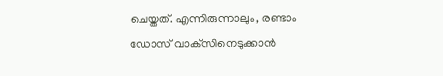ചെയ്തത്. എന്നിരുന്നാലും, രണ്ടാം ഡോസ് വാക്‌സിനെടുക്കാന്‍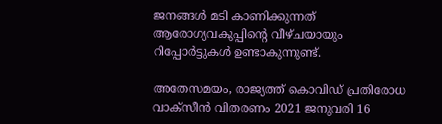ജനങ്ങൾ മടി കാണിക്കുന്നത് ആരോഗ്യവകുപ്പിന്റെ വീഴ്ചയായും റിപ്പോർട്ടുകൾ ഉണ്ടാകുന്നുണ്ട്.

അതേസമയം, രാജ്യത്ത് കൊവിഡ് പ്രതിരോധ വാക്സീൻ വിതരണം 2021 ജനുവരി 16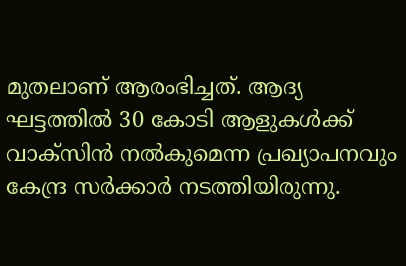മുതലാണ് ആരംഭിച്ചത്. ആദ്യ ഘട്ടത്തിൽ 30 കോടി ആളുകൾക്ക് വാക്സിൻ നൽകുമെന്ന പ്രഖ്യാപനവും കേന്ദ്ര സർക്കാർ നടത്തിയിരുന്നു.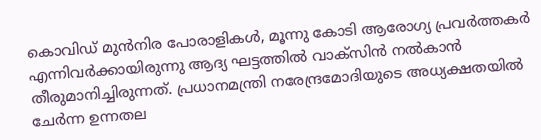കൊവിഡ് മുൻനിര പോരാളികൾ, മൂന്നു കോടി ആരോഗ്യ പ്രവർത്തകർ എന്നിവർക്കായിരുന്നു ആദ്യ ഘട്ടത്തിൽ വാക്സിൻ നൽകാൻ തീരുമാനിച്ചിരുന്നത്. പ്രധാനമന്ത്രി നരേന്ദ്രമോദിയുടെ അധ്യക്ഷതയിൽ ചേർന്ന ഉന്നതല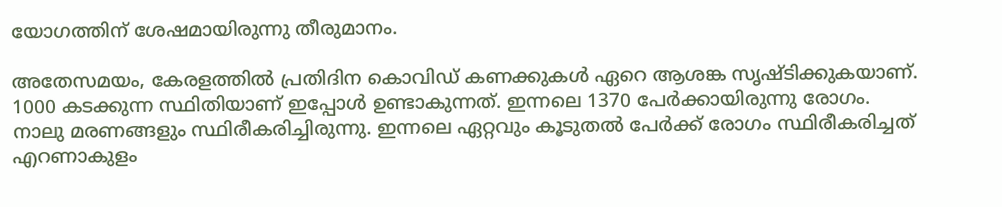യോഗത്തിന് ശേഷമായിരുന്നു തീരുമാനം.

അതേസമയം, കേരളത്തിൽ പ്രതിദിന കൊവിഡ് കണക്കുകൾ ഏറെ ആശങ്ക സൃഷ്ടിക്കുകയാണ്. 1000 കടക്കുന്ന സ്ഥിതിയാണ് ഇപ്പോൾ ഉണ്ടാകുന്നത്. ഇന്നലെ 1370 പേർക്കായിരുന്നു രോഗം. നാലു മരണങ്ങളും സ്ഥിരീകരിച്ചിരുന്നു. ഇന്നലെ ഏറ്റവും കൂടുതൽ പേർക്ക് രോഗം സ്ഥിരീകരിച്ചത് എറണാകുളം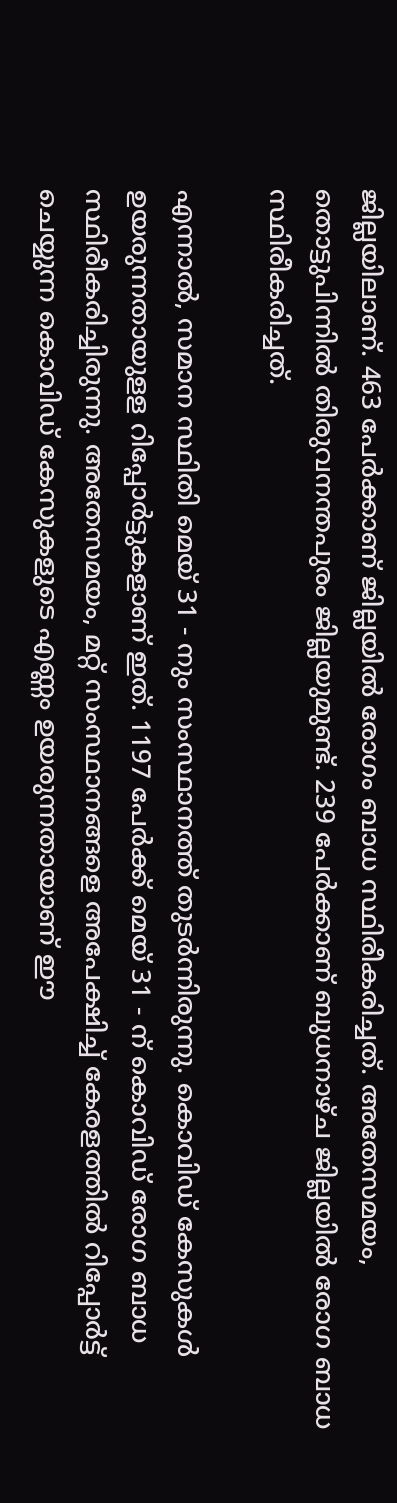ജില്ലയിലാണ്. 463 പേർക്കാണ് ജില്ലയിൽ രോഗം ബാധ സ്ഥിരീകരിച്ചത്. അതേസമയം, തൊട്ടുപിന്നിൽ തിരുവനന്തപുരം ജില്ലയുമുണ്ട്. 239 പേർക്കാണ് ബുധനാഴ്ച ജില്ലയിൽ രോഗ ബാധ സ്ഥിരീകരിച്ചത്.

എന്നാൽ, സമാന സ്ഥിതി മെയ് 31 - നും സംസ്ഥാനത്ത് തുടർന്നിരുന്നു. കൊവിഡ് കേസുകൾ ഉയരുന്നതായുളള റിപ്പോർട്ടുകളാണ് ഇത്. 1197 പേർക്ക് മെയ് 31 - ന് കൊവിഡ് രോഗ ബാധ സ്ഥിരീകരിച്ചിരുന്നു. അതേസമയം, മറ്റ് സംസ്ഥാനങ്ങളെ അപേക്ഷിച്ച് കേരളത്തിൽ റിപ്പോർട്ട് ചെയ്യുന്ന കൊവിഡ് കേസുകളുടെ എണ്ണം ഉയരുന്നതായാണ് ഈ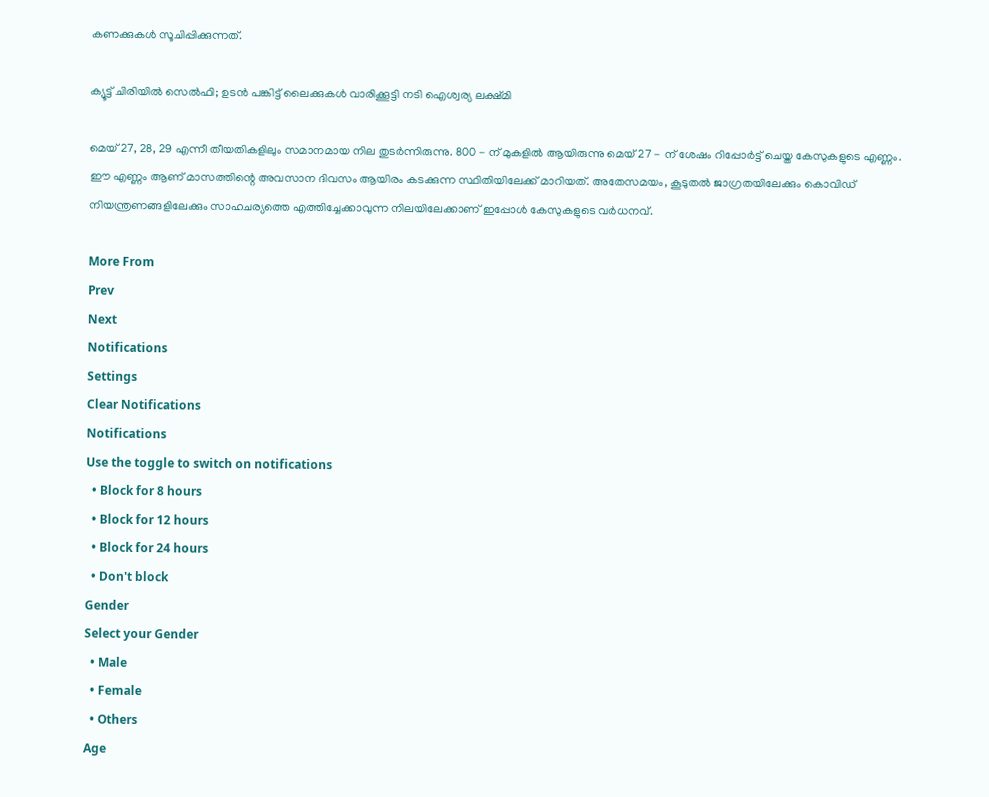കണക്കുകൾ സൂചിപ്പിക്കുന്നത്.

ക്യൂട്ട് ചിരിയിൽ സെൽഫി; ഉടൻ പങ്കിട്ട് ലൈക്കുകൾ വാരിക്കൂട്ടി നടി ഐശ്വര്യ ലക്ഷ്മി

മെയ് 27, 28, 29 എന്നീ തീയതികളിലും സമാനമായ നില തുടർന്നിരുന്നു. 800 - ന് മുകളിൽ ആയിരുന്നു മെയ് 27 - ന് ശേഷം റിപ്പോർട്ട് ചെയ്ത കേസുകളുടെ എണ്ണം. ഈ എണ്ണം ആണ് മാസത്തിന്റെ അവസാന ദിവസം ആയിരം കടക്കുന്ന സ്ഥിതിയിലേക്ക് മാറിയത്. അതേസമയം, കൂടുതൽ ജാഗ്രതയിലേക്കും കൊവിഡ് നിയന്ത്രണങ്ങളിലേക്കും സാഹചര്യത്തെ എത്തിച്ചേക്കാവുന്ന നിലയിലേക്കാണ് ഇപ്പോൾ കേസുകളുടെ വർധനവ്.

More From
Prev
Next
Notifications
Settings
Clear Notifications
Notifications
Use the toggle to switch on notifications
  • Block for 8 hours
  • Block for 12 hours
  • Block for 24 hours
  • Don't block
Gender
Select your Gender
  • Male
  • Female
  • Others
Age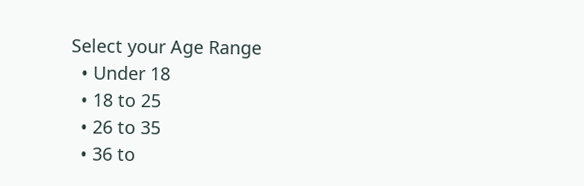Select your Age Range
  • Under 18
  • 18 to 25
  • 26 to 35
  • 36 to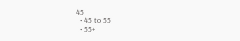45
  • 45 to 55
  • 55+